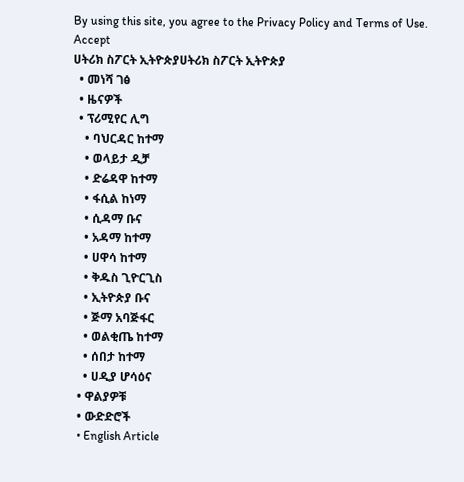By using this site, you agree to the Privacy Policy and Terms of Use.
Accept
ሀትሪክ ስፖርት ኢትዮጵያሀትሪክ ስፖርት ኢትዮጵያ
  • መነሻ ገፅ
  • ዜናዎች
  • ፕሪሚየር ሊግ
    • ባህርዳር ከተማ
    • ወላይታ ዲቻ
    • ድሬዳዋ ከተማ
    • ፋሲል ከነማ
    • ሲዳማ ቡና
    • አዳማ ከተማ
    • ሀዋሳ ከተማ
    • ቅዱስ ጊዮርጊስ
    • ኢትዮጵያ ቡና
    • ጅማ አባጅፋር
    • ወልቂጤ ከተማ
    • ሰበታ ከተማ
    • ሀዲያ ሆሳዕና
  • ዋልያዎቹ
  • ውድድሮች
  • English Article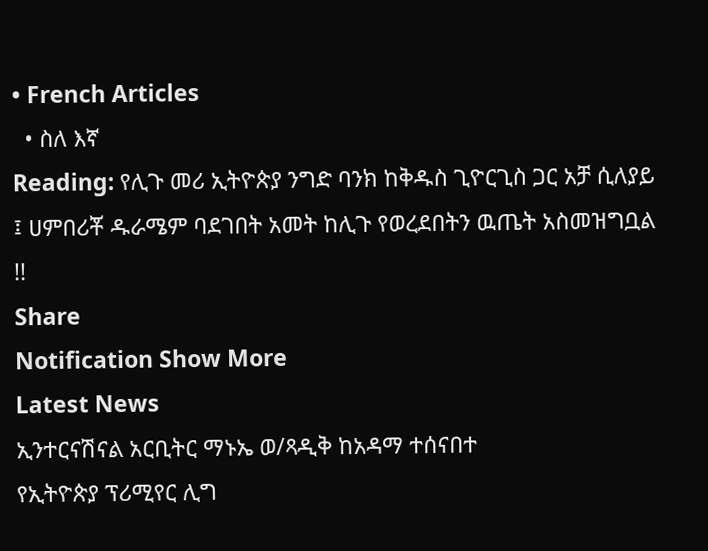• French Articles
  • ስለ እኛ
Reading: የሊጉ መሪ ኢትዮጵያ ንግድ ባንክ ከቅዱስ ጊዮርጊስ ጋር አቻ ሲለያይ ፤ ሀምበሪቾ ዱራሜም ባደገበት አመት ከሊጉ የወረደበትን ዉጤት አስመዝግቧል !!
Share
Notification Show More
Latest News
ኢንተርናሽናል አርቢትር ማኑኤ ወ/ጻዲቅ ከአዳማ ተሰናበተ
የኢትዮጵያ ፕሪሚየር ሊግ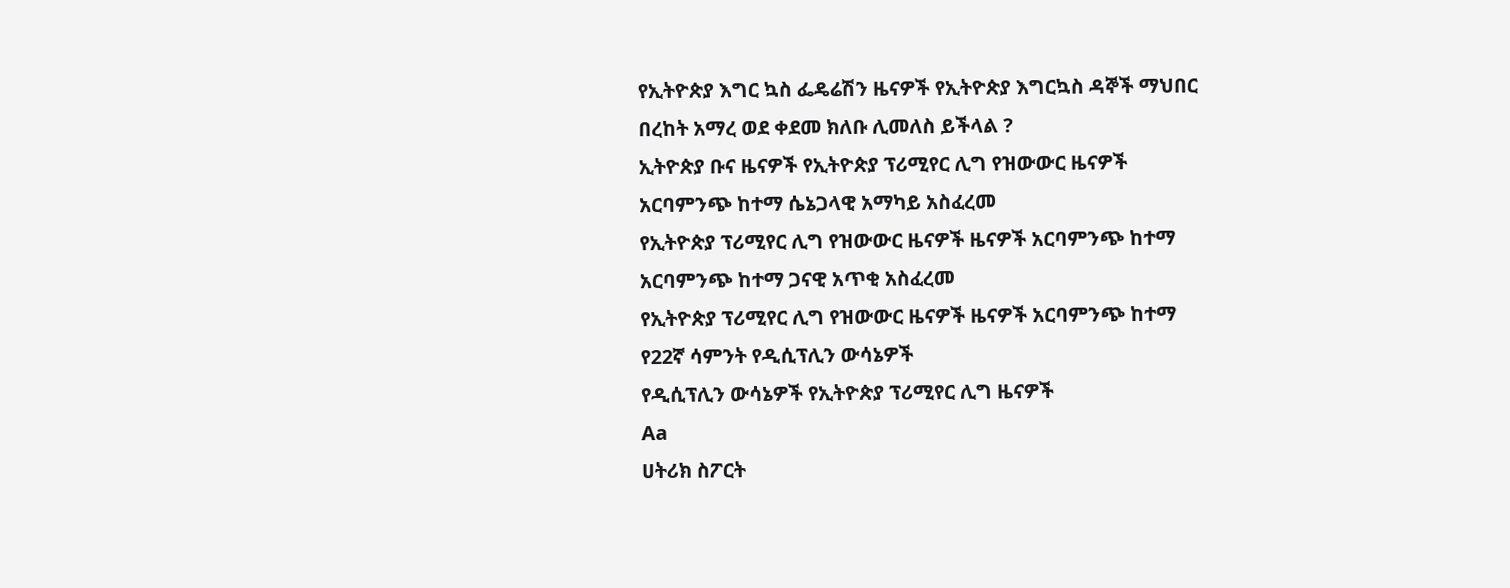የኢትዮጵያ እግር ኳስ ፌዴሬሽን ዜናዎች የኢትዮጵያ እግርኳስ ዳኞች ማህበር
በረከት አማረ ወደ ቀደመ ክለቡ ሊመለስ ይችላል ?
ኢትዮጵያ ቡና ዜናዎች የኢትዮጵያ ፕሪሚየር ሊግ የዝውውር ዜናዎች
አርባምንጭ ከተማ ሴኔጋላዊ አማካይ አስፈረመ
የኢትዮጵያ ፕሪሚየር ሊግ የዝውውር ዜናዎች ዜናዎች አርባምንጭ ከተማ
አርባምንጭ ከተማ ጋናዊ አጥቂ አስፈረመ
የኢትዮጵያ ፕሪሚየር ሊግ የዝውውር ዜናዎች ዜናዎች አርባምንጭ ከተማ
የ22ኛ ሳምንት የዲሲፕሊን ውሳኔዎች
የዲሲፕሊን ውሳኔዎች የኢትዮጵያ ፕሪሚየር ሊግ ዜናዎች
Aa
ሀትሪክ ስፖርት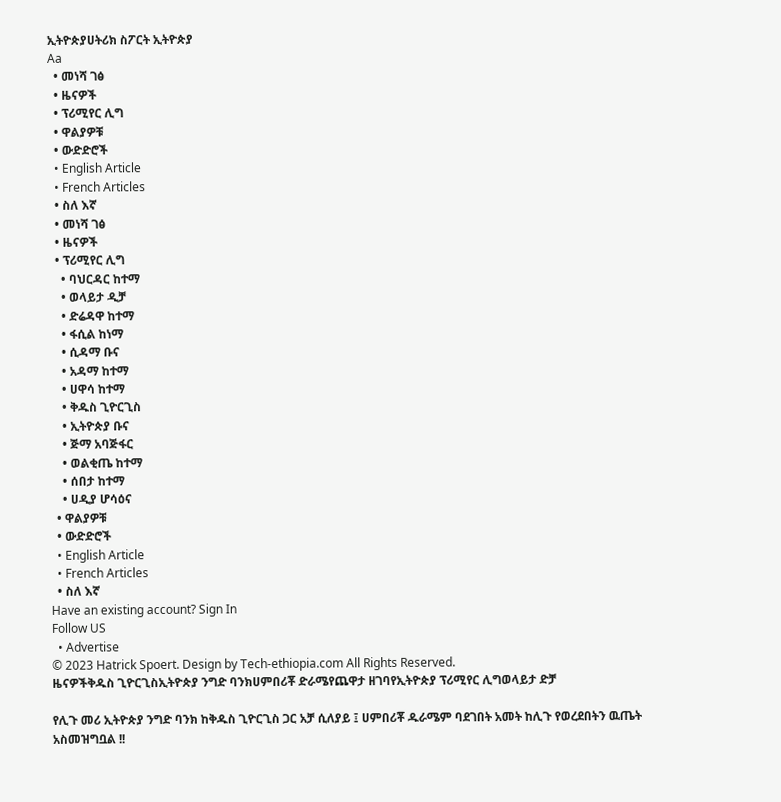ኢትዮጵያሀትሪክ ስፖርት ኢትዮጵያ
Aa
  • መነሻ ገፅ
  • ዜናዎች
  • ፕሪሚየር ሊግ
  • ዋልያዎቹ
  • ውድድሮች
  • English Article
  • French Articles
  • ስለ እኛ
  • መነሻ ገፅ
  • ዜናዎች
  • ፕሪሚየር ሊግ
    • ባህርዳር ከተማ
    • ወላይታ ዲቻ
    • ድሬዳዋ ከተማ
    • ፋሲል ከነማ
    • ሲዳማ ቡና
    • አዳማ ከተማ
    • ሀዋሳ ከተማ
    • ቅዱስ ጊዮርጊስ
    • ኢትዮጵያ ቡና
    • ጅማ አባጅፋር
    • ወልቂጤ ከተማ
    • ሰበታ ከተማ
    • ሀዲያ ሆሳዕና
  • ዋልያዎቹ
  • ውድድሮች
  • English Article
  • French Articles
  • ስለ እኛ
Have an existing account? Sign In
Follow US
  • Advertise
© 2023 Hatrick Spoert. Design by Tech-ethiopia.com All Rights Reserved.
ዜናዎችቅዱስ ጊዮርጊስኢትዮጵያ ንግድ ባንክሀምበሪቾ ድራሜየጨዋታ ዘገባየኢትዮጵያ ፕሪሚየር ሊግወላይታ ድቻ

የሊጉ መሪ ኢትዮጵያ ንግድ ባንክ ከቅዱስ ጊዮርጊስ ጋር አቻ ሲለያይ ፤ ሀምበሪቾ ዱራሜም ባደገበት አመት ከሊጉ የወረደበትን ዉጤት አስመዝግቧል !!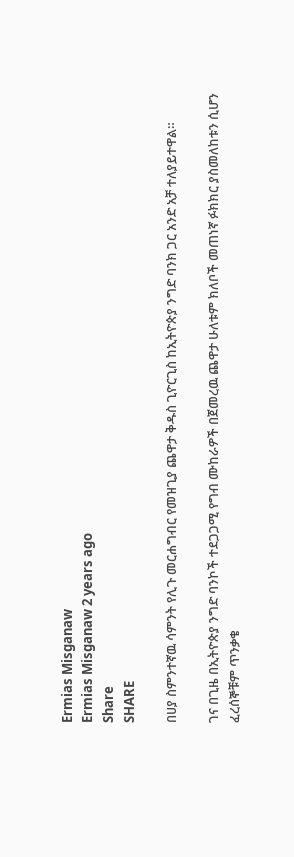Ermias Misganaw
Ermias Misganaw 2 years ago
Share
SHARE

በሀያ ስምንተኛዉ ሳምንት የሊጉ መርሐግብር የመዝጊያ ጨዋታ ቅዱስ ጊዮርጊስ ከኢትዮጵያ ንግድ ባንክ ጋር አንድ አቻ ተለያይተዋል።

ገና በጊዜ በኢትዮጵያ ንግድ ባንኮች ተደጋጋሚ የግብ ሙከራዎች በጀመረዉ ጨዋታ ሁለቱም ክለቦች መጠነኛ ፉክክር ያስመለከቱን ሲሆን ፈረሰኞቹም ጥንቃቄ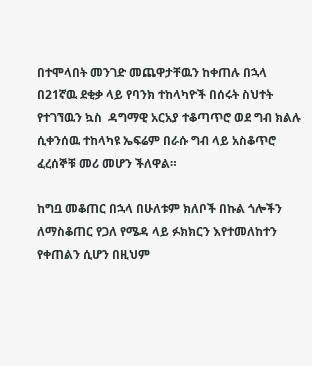በተሞላበት መንገድ መጨዋታቸዉን ከቀጠሉ በኋላ በ21ኛዉ ደቂቃ ላይ የባንክ ተከላካዮች በሰሩት ስህተት የተገኘዉን ኳስ  ዳግማዊ አርአያ ተቆጣጥሮ ወደ ግብ ክልሉ ሲቀንሰዉ ተከላካዩ ኤፍሬም በራሱ ግብ ላይ አስቆጥሮ ፈረሰኞቹ መሪ መሆን ችለዋል።

ከግቧ መቆጠር በኋላ በሁለቱም ክለቦች በኩል ጎሎችን ለማስቆጠር የጋለ የሜዳ ላይ ፉክክርን እየተመለከተን የቀጠልን ሲሆን በዚህም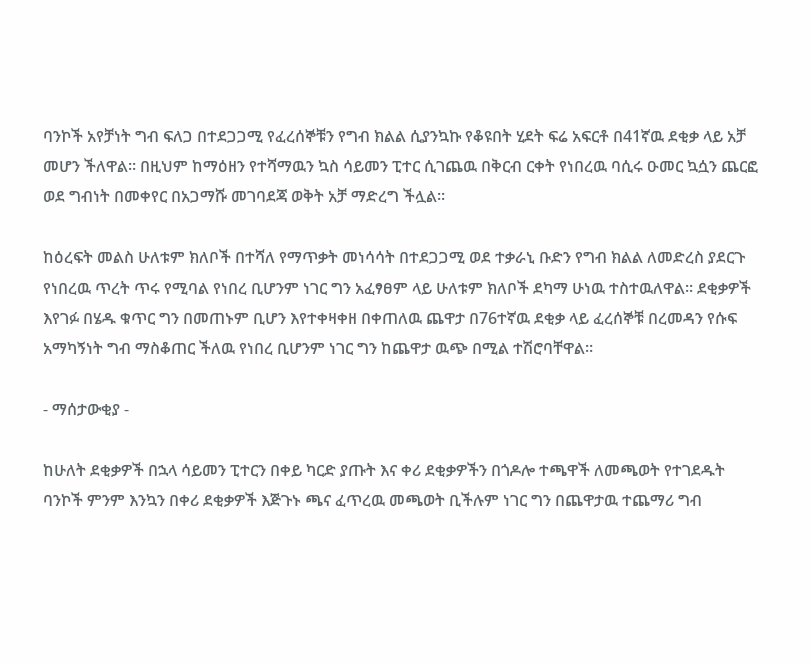ባንኮች አየቻነት ግብ ፍለጋ በተደጋጋሚ የፈረሰኞቹን የግብ ክልል ሲያንኳኩ የቆዩበት ሂደት ፍሬ አፍርቶ በ41ኛዉ ደቂቃ ላይ አቻ መሆን ችለዋል። በዚህም ከማዕዘን የተሻማዉን ኳስ ሳይመን ፒተር ሲገጨዉ በቅርብ ርቀት የነበረዉ ባሲሩ ዑመር ኳሷን ጨርፎ ወደ ግብነት በመቀየር በአጋማሹ መገባደጃ ወቅት አቻ ማድረግ ችሏል።

ከዕረፍት መልስ ሁለቱም ክለቦች በተሻለ የማጥቃት መነሳሳት በተደጋጋሚ ወደ ተቃራኒ ቡድን የግብ ክልል ለመድረስ ያደርጉ የነበረዉ ጥረት ጥሩ የሚባል የነበረ ቢሆንም ነገር ግን አፈፃፀም ላይ ሁለቱም ክለቦች ደካማ ሁነዉ ተስተዉለዋል። ደቂቃዎች እየገፉ በሄዱ ቁጥር ግን በመጠኑም ቢሆን እየተቀዛቀዘ በቀጠለዉ ጨዋታ በ76ተኛዉ ደቂቃ ላይ ፈረሰኞቹ በረመዳን የሱፍ አማካኝነት ግብ ማስቆጠር ችለዉ የነበረ ቢሆንም ነገር ግን ከጨዋታ ዉጭ በሚል ተሽሮባቸዋል።

- ማሰታውቂያ -

ከሁለት ደቂቃዎች በኋላ ሳይመን ፒተርን በቀይ ካርድ ያጡት እና ቀሪ ደቂቃዎችን በጎዶሎ ተጫዋች ለመጫወት የተገደዱት ባንኮች ምንም እንኳን በቀሪ ደቂቃዎች እጅጉኑ ጫና ፈጥረዉ መጫወት ቢችሉም ነገር ግን በጨዋታዉ ተጨማሪ ግብ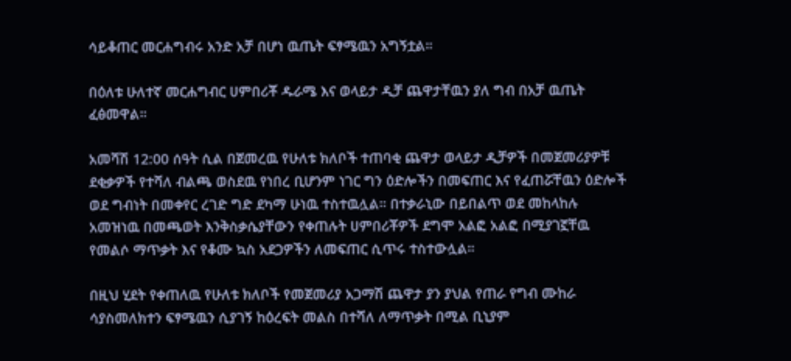ሳይቆጠር መርሐግብሩ አንድ አቻ በሆነ ዉጤት ፍፃሜዉን አግኝቷል።

በዕለቱ ሁለተኛ መርሐግብር ሀምበሪቾ ዱራሜ እና ወላይታ ዲቻ ጨዋታቸዉን ያለ ግብ በአቻ ዉጤት ፈፅመዋል።

አመሻሽ 12:00 ሰዓት ሲል በጀመረዉ የሁለቱ ክለቦች ተጠባቂ ጨዋታ ወላይታ ዲቻዎች በመጀመሪያዎቹ ደቂቃዎች የተሻለ ብልጫ ወስደዉ የነበረ ቢሆንም ነገር ግን ዕድሎችን በመፍጠር እና የፈጠሯቸዉን ዕድሎች ወደ ግብነት በመቀየር ረገድ ግድ ደካማ ሁነዉ ተስተዉሏል። በተቃራኒው በይበልጥ ወደ መከላከሉ አመዝነዉ በመጫወት እንቅስቃሴያቸውን የቀጠሉት ሀምበሪቾዎች ደግሞ አልፎ አልፎ በሚያገኟቸዉ የመልሶ ማጥቃት እና የቆሙ ኳስ አደጋዎችን ለመፍጠር ሲጥሩ ተስተውሏል።

በዚህ ሂደት የቀጠለዉ የሁለቱ ክለቦች የመጀመሪያ አጋማሽ ጨዋታ ያን ያህል የጠራ የግብ ሙከራ ሳያስመለክተን ፍፃሜዉን ሲያገኝ ከዕረፍት መልስ በተሻለ ለማጥቃት በሚል ቢኒያም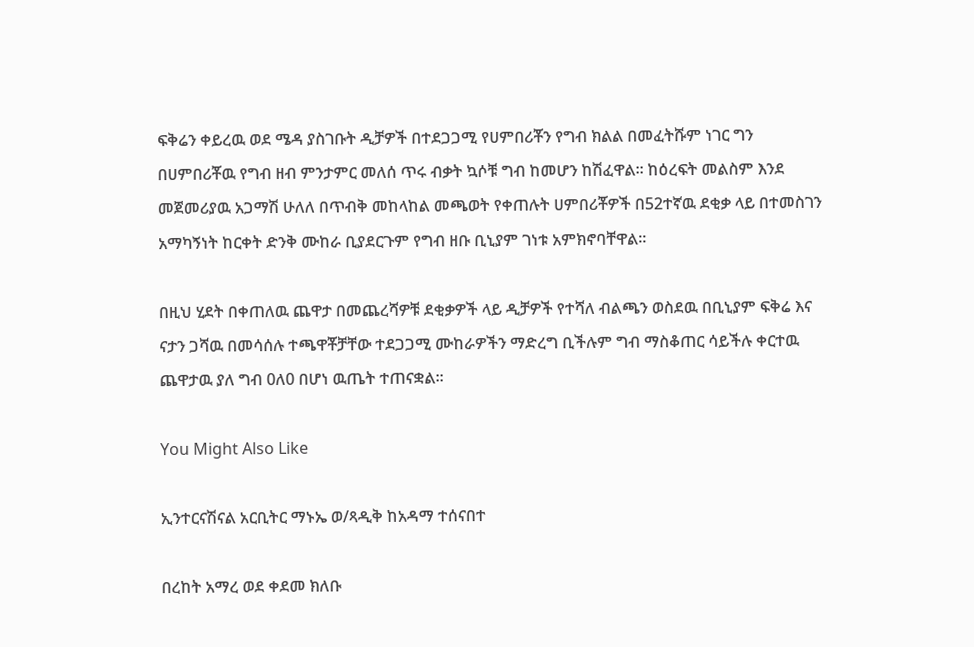ፍቅሬን ቀይረዉ ወደ ሜዳ ያስገቡት ዲቻዎች በተደጋጋሚ የሀምበሪቾን የግብ ክልል በመፈትሹም ነገር ግን በሀምበሪቾዉ የግብ ዘብ ምንታምር መለሰ ጥሩ ብቃት ኳሶቹ ግብ ከመሆን ከሽፈዋል። ከዕረፍት መልስም እንደ መጀመሪያዉ አጋማሽ ሁለለ በጥብቅ መከላከል መጫወት የቀጠሉት ሀምበሪቾዎች በ52ተኛዉ ደቂቃ ላይ በተመስገን አማካኝነት ከርቀት ድንቅ ሙከራ ቢያደርጉም የግብ ዘቡ ቢኒያም ገነቱ አምክኖባቸዋል።

በዚህ ሂደት በቀጠለዉ ጨዋታ በመጨረሻዎቹ ደቂቃዎች ላይ ዲቻዎች የተሻለ ብልጫን ወስደዉ በቢኒያም ፍቅሬ እና ናታን ጋሻዉ በመሳሰሉ ተጫዋቾቻቸው ተደጋጋሚ ሙከራዎችን ማድረግ ቢችሉም ግብ ማስቆጠር ሳይችሉ ቀርተዉ ጨዋታዉ ያለ ግብ 0ለ0 በሆነ ዉጤት ተጠናቋል።

You Might Also Like

ኢንተርናሽናል አርቢትር ማኑኤ ወ/ጻዲቅ ከአዳማ ተሰናበተ

በረከት አማረ ወደ ቀደመ ክለቡ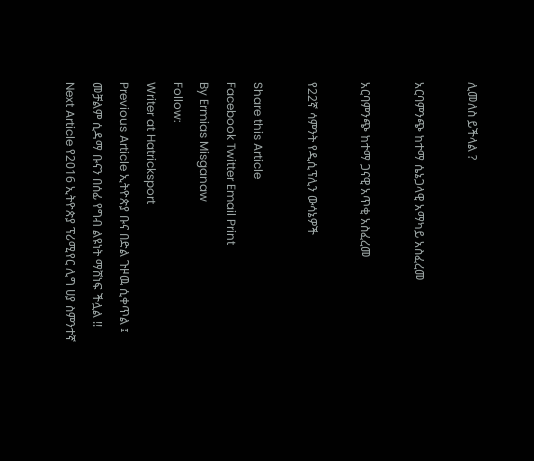ሊመለስ ይችላል ?

አርባምንጭ ከተማ ሴኔጋላዊ አማካይ አስፈረመ

አርባምንጭ ከተማ ጋናዊ አጥቂ አስፈረመ

የ22ኛ ሳምንት የዲሲፕሊን ውሳኔዎች

Share this Article
Facebook Twitter Email Print
By Ermias Misganaw
Follow:
Writer at Hatricksport
Previous Article ኢትዮጵያ ቡና በድል ጉዞዉ ሲቀጥል ፤ መቻልም ሲዳማ ቡናን በሰፊ የግብ ልዩነት ማሸነፍ ችሏል !!
Next Article የ2016 ኢትዮጵያ ፕሪሚየር ሊግ ሀያ ስምንተኛ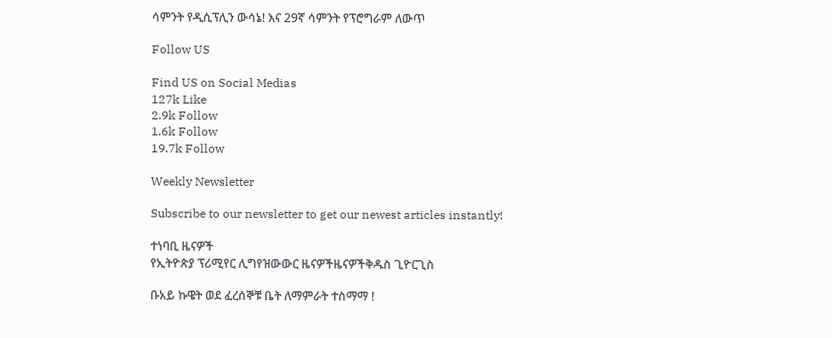ሳምንት የዲሲፕሊን ውሳኔ! እና 29ኛ ሳምንት የፕሮግራም ለውጥ

Follow US

Find US on Social Medias
127k Like
2.9k Follow
1.6k Follow
19.7k Follow

Weekly Newsletter

Subscribe to our newsletter to get our newest articles instantly!

ተነባቢ ዜናዎች
የኢትዮጵያ ፕሪሚየር ሊግየዝውውር ዜናዎችዜናዎችቅዱስ ጊዮርጊስ

ቡአይ ኩዌት ወደ ፈረሰኞቹ ቤት ለማምራት ተስማማ !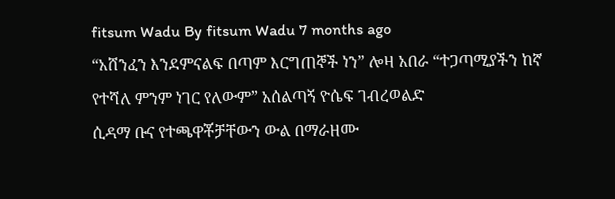fitsum Wadu By fitsum Wadu 7 months ago
“አሸንፈን እንደምናልፍ በጣም እርግጠኞች ነን” ሎዛ አበራ “ተጋጣሚያችን ከኛ የተሻለ ምንም ነገር የለውም” አሰልጣኝ ዮሴፍ ገብረወልድ
ሲዳማ ቡና የተጫዋቾቻቸውን ውል በማራዘሙ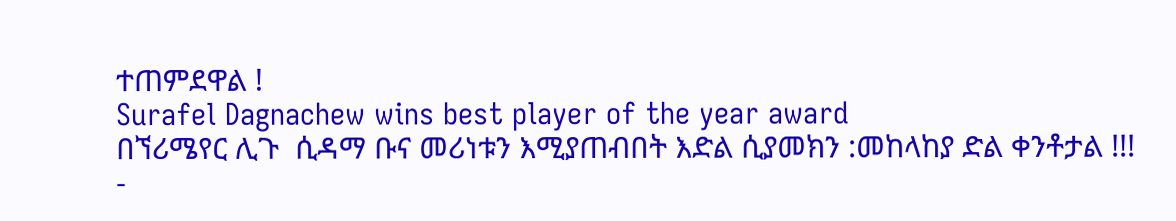ተጠምደዋል !
Surafel Dagnachew wins best player of the year award
በኘሪሜየር ሊጉ  ሲዳማ ቡና መሪነቱን እሚያጠብበት እድል ሲያመክን :መከላከያ ድል ቀንቶታል !!!
-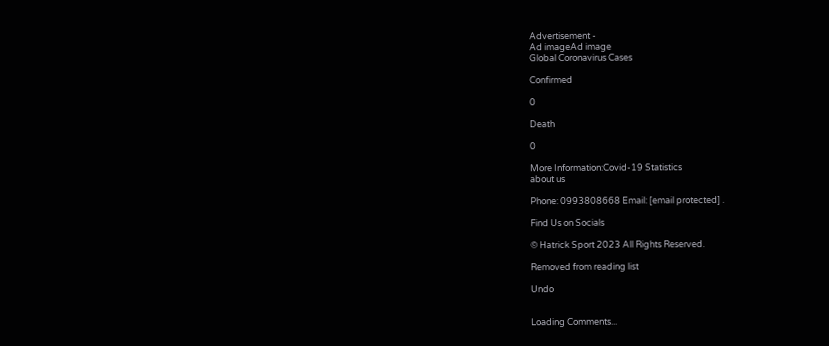Advertisement -
Ad imageAd image
Global Coronavirus Cases

Confirmed

0

Death

0

More Information:Covid-19 Statistics
about us

Phone: 0993808668 Email: [email protected] .

Find Us on Socials

© Hatrick Sport 2023 All Rights Reserved.

Removed from reading list

Undo


Loading Comments...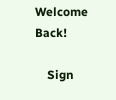Welcome Back!

    Sign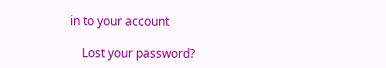in to your account

    Lost your password?